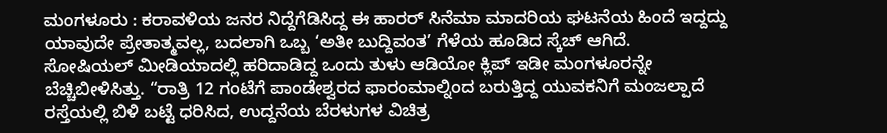ಮಂಗಳೂರು : ಕರಾವಳಿಯ ಜನರ ನಿದ್ದೆಗೆಡಿಸಿದ್ದ ಈ ಹಾರರ್ ಸಿನೆಮಾ ಮಾದರಿಯ ಘಟನೆಯ ಹಿಂದೆ ಇದ್ದದ್ದು ಯಾವುದೇ ಪ್ರೇತಾತ್ಮವಲ್ಲ, ಬದಲಾಗಿ ಒಬ್ಬ ‘ಅತೀ ಬುದ್ದಿವಂತ’ ಗೆಳೆಯ ಹೂಡಿದ ಸ್ಕೆಚ್ ಆಗಿದೆ.
ಸೋಷಿಯಲ್ ಮೀಡಿಯಾದಲ್ಲಿ ಹರಿದಾಡಿದ್ದ ಒಂದು ತುಳು ಆಡಿಯೋ ಕ್ಲಿಪ್ ಇಡೀ ಮಂಗಳೂರನ್ನೇ ಬೆಚ್ಚಿಬೀಳಿಸಿತ್ತು. “ರಾತ್ರಿ 12 ಗಂಟೆಗೆ ಪಾಂಡೇಶ್ವರದ ಫಾರಂಮಾಲ್ನಿಂದ ಬರುತ್ತಿದ್ದ ಯುವಕನಿಗೆ ಮಂಜಲ್ಪಾದೆ ರಸ್ತೆಯಲ್ಲಿ ಬಿಳಿ ಬಟ್ಟೆ ಧರಿಸಿದ, ಉದ್ದನೆಯ ಬೆರಳುಗಳ ವಿಚಿತ್ರ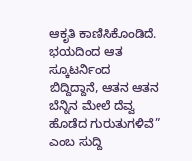ಆಕೃತಿ ಕಾಣಿಸಿಕೊಂಡಿದೆ. ಭಯದಿಂದ ಆತ ಸ್ಕೂಟರ್ನಿಂದ ಬಿದ್ದಿದ್ದಾನೆ, ಆತನ ಆತನ ಬೆನ್ನಿನ ಮೇಲೆ ದೆವ್ವ ಹೊಡೆದ ಗುರುತುಗಳಿವೆ” ಎಂಬ ಸುದ್ದಿ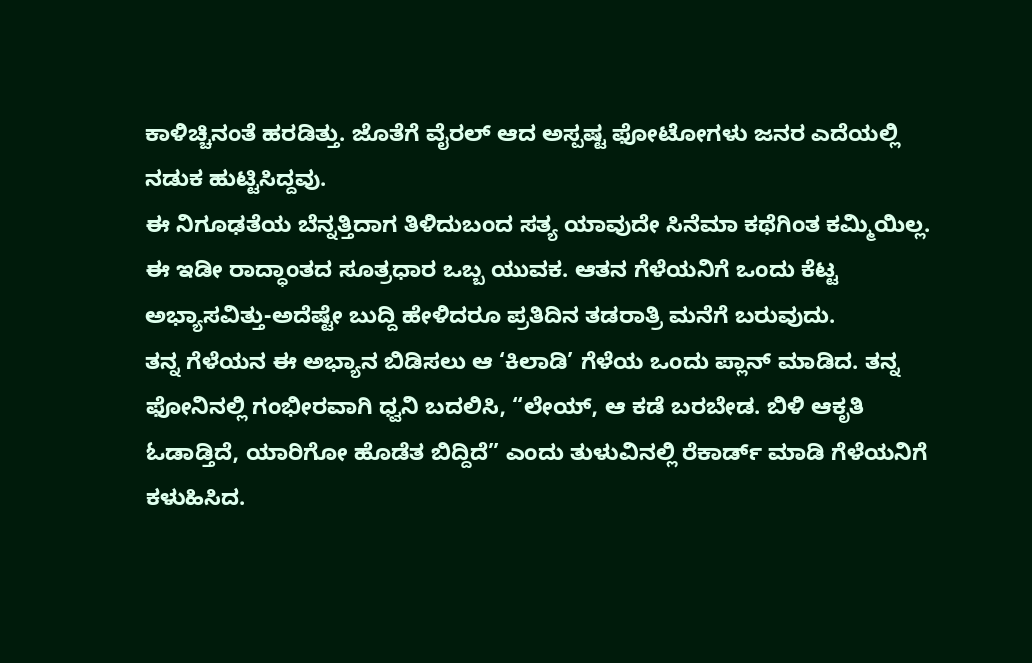ಕಾಳಿಚ್ಚಿನಂತೆ ಹರಡಿತ್ತು. ಜೊತೆಗೆ ವೈರಲ್ ಆದ ಅಸ್ಪಷ್ಟ ಫೋಟೋಗಳು ಜನರ ಎದೆಯಲ್ಲಿ ನಡುಕ ಹುಟ್ಟಿಸಿದ್ದವು.
ಈ ನಿಗೂಢತೆಯ ಬೆನ್ನತ್ತಿದಾಗ ತಿಳಿದುಬಂದ ಸತ್ಯ ಯಾವುದೇ ಸಿನೆಮಾ ಕಥೆಗಿಂತ ಕಮ್ಮಿಯಿಲ್ಲ. ಈ ಇಡೀ ರಾದ್ಧಾಂತದ ಸೂತ್ರಧಾರ ಒಬ್ಬ ಯುವಕ. ಆತನ ಗೆಳೆಯನಿಗೆ ಒಂದು ಕೆಟ್ಟ ಅಭ್ಯಾಸವಿತ್ತು-ಅದೆಷ್ಟೇ ಬುದ್ದಿ ಹೇಳಿದರೂ ಪ್ರತಿದಿನ ತಡರಾತ್ರಿ ಮನೆಗೆ ಬರುವುದು.
ತನ್ನ ಗೆಳೆಯನ ಈ ಅಭ್ಯಾನ ಬಿಡಿಸಲು ಆ ‘ಕಿಲಾಡಿ’ ಗೆಳೆಯ ಒಂದು ಪ್ಲಾನ್ ಮಾಡಿದ. ತನ್ನ ಫೋನಿನಲ್ಲಿ ಗಂಭೀರವಾಗಿ ಧ್ವನಿ ಬದಲಿಸಿ, “ಲೇಯ್, ಆ ಕಡೆ ಬರಬೇಡ. ಬಿಳಿ ಆಕೃತಿ ಓಡಾಡ್ತಿದೆ, ಯಾರಿಗೋ ಹೊಡೆತ ಬಿದ್ದಿದೆ” ಎಂದು ತುಳುವಿನಲ್ಲಿ ರೆಕಾರ್ಡ್ ಮಾಡಿ ಗೆಳೆಯನಿಗೆ ಕಳುಹಿಸಿದ.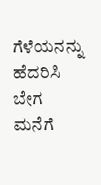ಗೆಳೆಯನನ್ನು ಹೆದರಿಸಿ ಬೇಗ ಮನೆಗೆ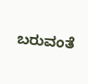ಬರುವಂತೆ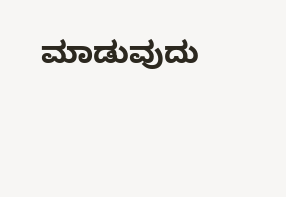ಮಾಡುವುದು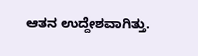ಆತನ ಉದ್ದೇಶವಾಗಿತ್ತು.